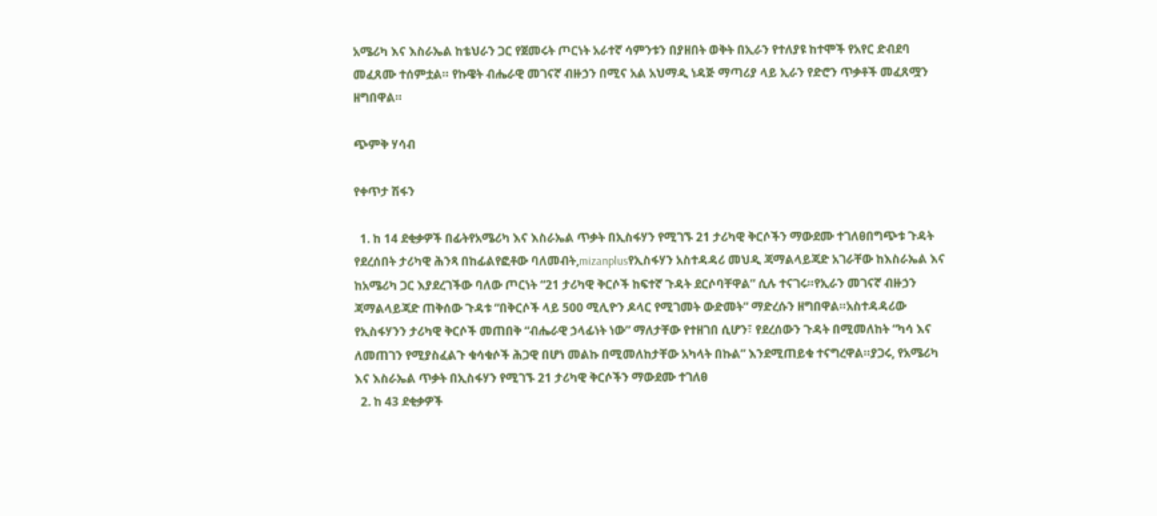አሜሪካ እና እስራኤል ከቴህራን ጋር የጀመሩት ጦርነት አራተኛ ሳምንቱን በያዘበት ወቅት በኢራን የተለያዩ ከተሞች የአየር ድብደባ መፈጸሙ ተሰምቷል። የኩዌት ብሔራዊ መገናኛ ብዙኃን በሚና አል አህማዲ ነዳጅ ማጣሪያ ላይ ኢራን የድሮን ጥቃቶች መፈጸሟን ዘግበዋል።

ጭምቅ ሃሳብ

የቀጥታ ሽፋን

  1. ከ 14 ደቂቃዎች በፊትየአሜሪካ እና እስራኤል ጥቃት በኢስፋሃን የሚገኙ 21 ታሪካዊ ቅርሶችን ማውደሙ ተገለፀበግጭቱ ጉዳት የደረሰበት ታሪካዊ ሕንጻ በከፊልየፎቶው ባለመብት,mizanplusየኢስፋሃን አስተዳዳሪ መህዲ ጃማልላይጃድ አገራቸው ከእስራኤል እና ከአሜሪካ ጋር እያደረገችው ባለው ጦርነት “21 ታሪካዊ ቅርሶች ከፍተኛ ጉዳት ደርሶባቸዋል” ሲሉ ተናገሩ።የኢራን መገናኛ ብዙኃን ጃማልላይጃድ ጠቅሰው ጉዳቱ “በቅርሶች ላይ 500 ሚሊዮን ዶላር የሚገመት ውድመት” ማድረሱን ዘግበዋል።አስተዳዳሪው የኢስፋሃንን ታሪካዊ ቅርሶች መጠበቅ “ብሔራዊ ኃላፊነት ነው” ማለታቸው የተዘገበ ሲሆን፣ የደረሰውን ጉዳት በሚመለከት “ካሳ እና ለመጠገን የሚያስፈልጉ ቁሳቁሶች ሕጋዊ በሆነ መልኩ በሚመለከታቸው አካላት በኩል” እንደሚጠይቁ ተናግረዋል።ያጋሩ, የአሜሪካ እና እስራኤል ጥቃት በኢስፋሃን የሚገኙ 21 ታሪካዊ ቅርሶችን ማውደሙ ተገለፀ
  2. ከ 43 ደቂቃዎች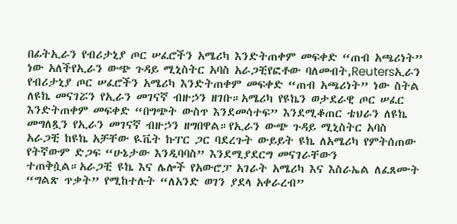በፊትኢራን የብሪታኒያ ጦር ሠፈሮችን አሜሪካ እንድትጠቀም መፍቀድ “ጠብ አጫሪነት” ነው አለችየኢራን ውጭ ጉዳይ ሚኒስትር አባስ አራጋቺየፎቶው ባለመብት,Reutersኢራን የብሪታኒያ ጦር ሠፈሮችን አሜሪካ እንድትጠቀም መፍቀድ “ጠብ አጫሪነት” ነው ስትል ለዩኬ መናገሯን የኢራን መገናኛ ብዙኃን ዘገቡ።አሜሪካ የዩኬን ወታደራዊ ጦር ሠፈር እንድትጠቀም መፍቀድ “በግጭት ውስጥ እንደመሳተፍ” እንደሚቆጠር ቴህራን ለዩኬ መግለጿን የኢራን መገናኛ ብዙኃን ዘግበዋል።የኢራን ውጭ ጉዳይ ሚኒስትር አባስ አራጋቺ ከዩኬ አቻቸው ዪቬት ኩፐር ጋር ባደረጉት ውይይት ዩኬ ለአሜሪካ የምትሰጠው የትኛውም ድጋፍ “ሁኔታው እንዲባባስ” እንደሚያደርግ መናገራቸውን ተጠቅሷል።አራጋቺ ዩኬ እና ሌሎች የአውሮፓ አገራት አሜሪካ እና እስራኤል ለፈጸሙት “ግልጽ ጥቃት” የሚከተሉት “ለአንድ ወገን ያደላ አቀራረብ”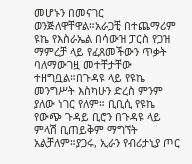መሆኑን በመናገር ወንጅለዋቸዋል።አራጋቺ በተጨማሪም ዩኬ የእስራኤል በሳውዝ ፓርስ የጋዝ ማምረቻ ላይ የፈጸመችውን ጥቃት ባለማውገዟ መተቸታቸው ተዘግቧል።በጉዳዩ ላይ የዩኬ መንግሥት እስካሁን ድረስ ምንም ያለው ነገር የለም። ቢቢሲ የዩኬ የውጭ ጉዳይ ቢሮን በጉዳዩ ላይ ምላሽ ቢጠይቅም ማግኘት አልቻለም።ያጋሩ, ኢራን የብሪታኒያ ጦር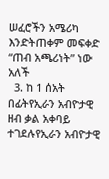ሠፈሮችን አሜሪካ እንድትጠቀም መፍቀድ “ጠብ አጫሪነት” ነው አለች
  3. ከ 1 ሰአት በፊትየኢራን አብዮታዊ ዘብ ቃል አቀባይ ተገደሉየኢራን አብዮታዊ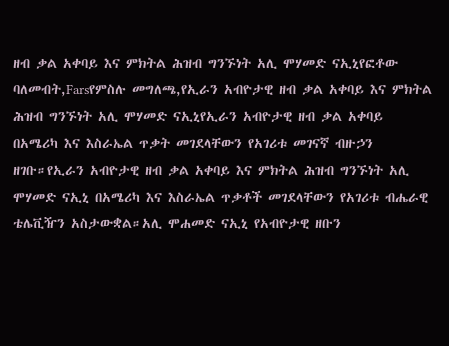ዘብ ቃል አቀባይ እና ምክትል ሕዝብ ግንኙነት አሊ ሞሃመድ ናኢኒየፎቶው ባለመብት,Farsየምስሉ መግለጫ,የኢራን አብዮታዊ ዘብ ቃል አቀባይ እና ምክትል ሕዝብ ግንኙነት አሊ ሞሃመድ ናኢኒየኢራን አብዮታዊ ዘብ ቃል አቀባይ በአሜሪካ እና እስራኤል ጥቃት መገደላቸውን የአገሪቱ መገናኛ ብዙኃን ዘገቡ።የኢራን አብዮታዊ ዘብ ቃል አቀባይ እና ምክትል ሕዝብ ግንኙነት አሊ ሞሃመድ ናኢኒ በአሜሪካ እና እስራኤል ጥቃቶች መገደላቸውን የአገሪቱ ብሔራዊ ቴሌቪዥን አስታውቋል።አሊ ሞሐመድ ናኢኒ የአብዮታዊ ዘቡን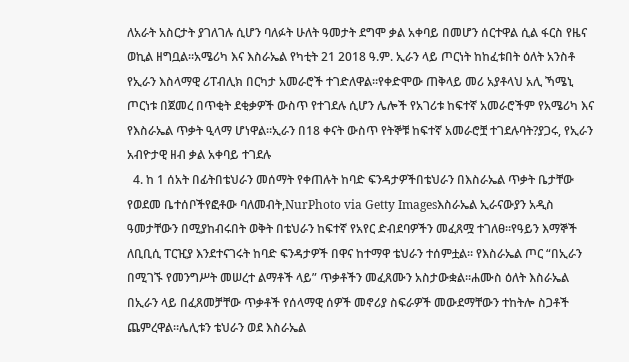ለአራት አስርታት ያገለገሉ ሲሆን ባለፉት ሁለት ዓመታት ደግሞ ቃል አቀባይ በመሆን ሰርተዋል ሲል ፋርስ የዜና ወኪል ዘግቧል።አሜሪካ እና እስራኤል የካቲት 21 2018 ዓ.ም. ኢራን ላይ ጦርነት ከከፈቱበት ዕለት አንስቶ የኢራን እስላማዊ ሪፐብሊክ በርካታ አመራሮች ተገድለዋል።የቀድሞው ጠቅላይ መሪ አያቶላህ አሊ ኻሜኒ ጦርነቱ በጀመረ በጥቂት ደቂቃዎች ውስጥ የተገደሉ ሲሆን ሌሎች የአገሪቱ ከፍተኛ አመራሮችም የአሜሪካ እና የእስራኤል ጥቃት ዒላማ ሆነዋል።ኢራን በ18 ቀናት ውስጥ የትኞቹ ከፍተኛ አመራሮቿ ተገደሉባት?ያጋሩ, የኢራን አብዮታዊ ዘብ ቃል አቀባይ ተገደሉ
  4. ከ 1 ሰአት በፊትበቴህራን መሰማት የቀጠሉት ከባድ ፍንዳታዎችበቴህራን በእስራኤል ጥቃት ቤታቸው የወደመ ቤተሰቦችየፎቶው ባለመብት,NurPhoto via Getty Imagesእስራኤል ኢራናውያን አዲስ ዓመታቸውን በሚያከብሩበት ወቅት በቴህራን ከፍተኛ የአየር ድብደባዎችን መፈጸሟ ተገለፀ።የዓይን እማኞች ለቢቢሲ ፐርዢያ እንደተናገሩት ከባድ ፍንዳታዎች በዋና ከተማዋ ቴህራን ተሰምቷል። የእስራኤል ጦር “በኢራን በሚገኙ የመንግሥት መሠረተ ልማቶች ላይ” ጥቃቶችን መፈጸሙን አስታውቋል።ሐሙስ ዕለት እስራኤል በኢራን ላይ በፈጸመቻቸው ጥቃቶች የሰላማዊ ሰዎች መኖሪያ ስፍራዎች መውደማቸውን ተከትሎ ስጋቶች ጨምረዋል።ሌሊቱን ቴህራን ወደ እስራኤል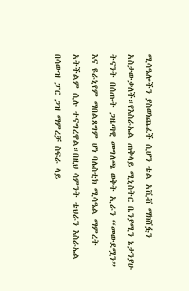ሚሳዔሎችን ያስወነጨፈች ሲሆን ቴል አቪቭ ማክሸፏን አስታውቃለች።የእስራኤል ጠቅላይ ሚኒስትር ቤንያሚን ኔታንያሁ ትናንት በሰጡት ጋዜጣዊ መግለጫ ወቅት ኢራን “መውደሟን” እና ዩራኒየም ማበልጸግም ሆነ ባሌስቲክ ሚሳዔል ማምረት አትችልም ሲሉ ተናግረዋል።በዚህ ሳምንት ቴህራን እስራኤል በሳውዝ ፓር ጋዝ ማምረቻ ስፍራ ላይ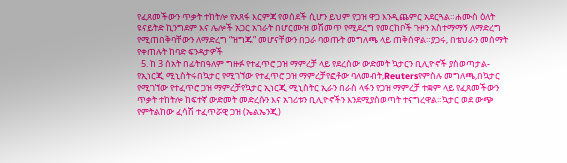የፈጸመችውን ጥቃት ተከትሎ የአጸፋ እርምጃ የወሰደች ሲሆን ይህም የጋዝ ዋጋ እንዲጨምር አደርጓል።ሐሙስ ዕለት ዩናይትድ ኪንግደም እና ሌሎች አጋር አገራት በሆርሙዝ ወሽመጥ የሚደረግ የመርከቦች ጉዞን አስተማማኝ ለማድረግ የሚጠበቅባቸውን ለማድረግ “ዝግጁ” መሆናቸውን በጋራ ባወጡት መግለጫ ላይ ጠቅሰዋል።ያጋሩ, በቴህራን መሰማት የቀጠሉት ከባድ ፍንዳታዎች
  5. ከ 3 ሰአት በፊትበዓለም ግዙፉ የተፈጥሮ ጋዝ ማምረቻ ላይ የደረሰው ውድመት ኳታርን ቢሊዮኖች ያስወጣታል- የኢነርጂ ሚኒስትሩበኳታር የሚገኘው የተፈጥሮ ጋዝ ማምረቻየፎቶው ባለመብት,Reutersየምስሉ መግለጫ,በኳታር የሚገኘው የተፈጥሮ ጋዝ ማምረቻየኳታር ኢነርጂ ሚኒስትር ኢራን በራስ ላፋን የጋዝ ማምረቻ ተቋም ላይ የፈጸመችውን ጥቃት ተከትሎ ከፍተኛ ውድመት መድረሱን እና አገሪቱን ቢሊዮኖችን እንደሚያስወጣት ተናግረዋል።ኳታር ወደ ውጭ የምትልከው ፈሳሽ ተፈጥሯዊ ጋዝ (ኤልኤንጂ)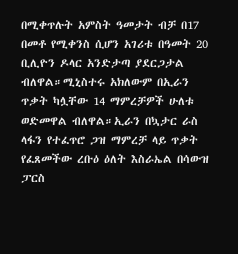በሚቀጥሉት አምስት ዓመታት ብቻ በ17 በመቶ የሚቀንስ ሲሆን አገሪቱ በዓመት 20 ቢሊዮን ዶላር አንድታጣ ያደርጋታል ብለዋል።ሚኒስተሩ አክለውም በኢራን ጥቃት ካሏቸው 14 ማምረቻዎች ሁለቱ ወድመዋል ብለዋል።ኢራን በኳታር ራስ ላፋን የተፈጥሮ ጋዝ ማምረቻ ላይ ጥቃት የፈጸመችው ረቡዕ ዕለት እስራኤል በሳውዝ ፓርስ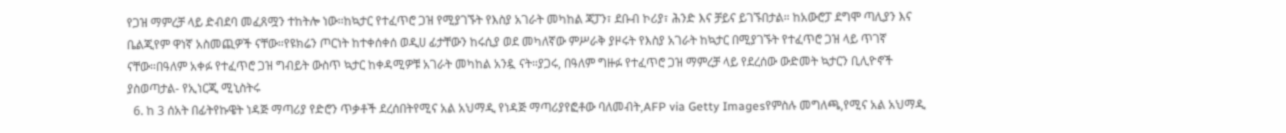የጋዝ ማምረቻ ላይ ድብደባ መፈጸሟን ተከትሎ ነው።ከኳታር የተፈጥሮ ጋዝ የሚያገኙት የእስያ አገራት መካከል ጃፓን፣ ደቡብ ኮሪያ፣ ሕንድ እና ቻይና ይገኙበታል። ከአውሮፓ ደግሞ ጣሊያን እና ቤልጂየም ዋነኛ አስመጪዎች ናቸው።የዩክሬን ጦርነት ከተቀሰቀሰ ወዲሀ ፊታቸውን ከሩሲያ ወደ መካለኛው ምሥራቅ ያዞሩት የእስያ አገራት ከኳታር በሚያገኙት የተፈጥሮ ጋዝ ላይ ጥገኛ ናቸው።በዓለም አቀፉ የተፈጥሮ ጋዝ ግብይት ውስጥ ኳታር ከቀዳሚዎቹ አገራት መካከል አንዷ ናት።ያጋሩ, በዓለም ግዙፉ የተፈጥሮ ጋዝ ማምረቻ ላይ የደረሰው ውድመት ኳታርን ቢሊዮኖች ያስወጣታል- የኢነርጂ ሚኒስትሩ
  6. ከ 3 ሰአት በፊትየኩዌት ነዳጅ ማጣሪያ የድሮን ጥቃቶች ደረሰበትየሚና አል አህማዲ የነዳጅ ማጣሪያየፎቶው ባለመብት,AFP via Getty Imagesየምስሉ መግለጫ,የሚና አል አህማዲ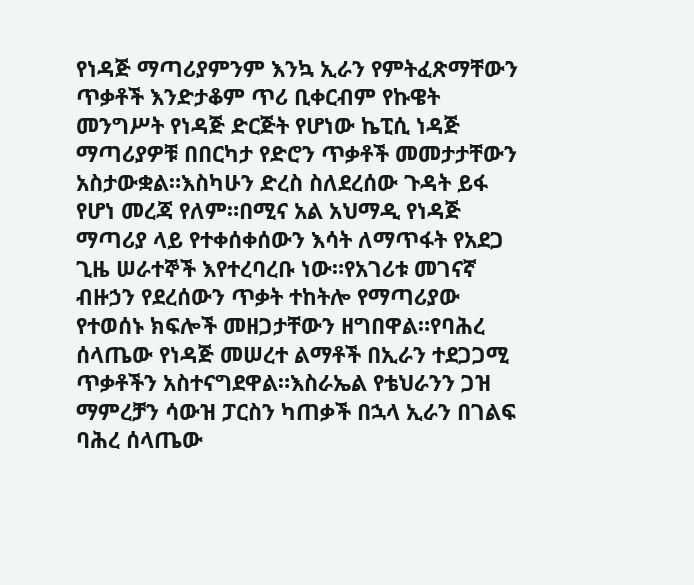የነዳጅ ማጣሪያምንም እንኳ ኢራን የምትፈጽማቸውን ጥቃቶች እንድታቆም ጥሪ ቢቀርብም የኩዌት መንግሥት የነዳጅ ድርጅት የሆነው ኬፒሲ ነዳጅ ማጣሪያዎቹ በበርካታ የድሮን ጥቃቶች መመታታቸውን አስታውቋል።እስካሁን ድረስ ስለደረሰው ጉዳት ይፋ የሆነ መረጃ የለም።በሚና አል አህማዲ የነዳጅ ማጣሪያ ላይ የተቀሰቀሰውን እሳት ለማጥፋት የአደጋ ጊዜ ሠራተኞች እየተረባረቡ ነው።የአገሪቱ መገናኛ ብዙኃን የደረሰውን ጥቃት ተከትሎ የማጣሪያው የተወሰኑ ክፍሎች መዘጋታቸውን ዘግበዋል።የባሕረ ሰላጤው የነዳጅ መሠረተ ልማቶች በኢራን ተደጋጋሚ ጥቃቶችን አስተናግደዋል።እስራኤል የቴህራንን ጋዝ ማምረቻን ሳውዝ ፓርስን ካጠቃች በኋላ ኢራን በገልፍ ባሕረ ሰላጤው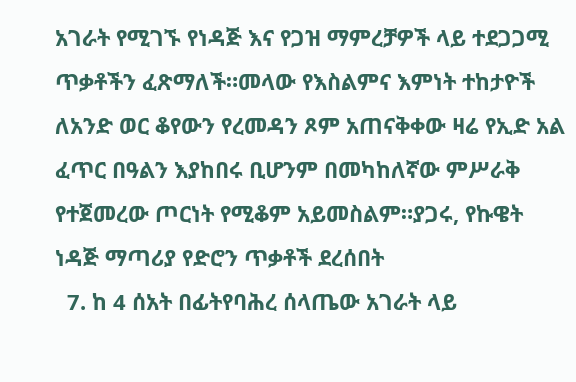አገራት የሚገኙ የነዳጅ እና የጋዝ ማምረቻዎች ላይ ተደጋጋሚ ጥቃቶችን ፈጽማለች።መላው የእስልምና እምነት ተከታዮች ለአንድ ወር ቆየውን የረመዳን ጾም አጠናቅቀው ዛሬ የኢድ አል ፈጥር በዓልን እያከበሩ ቢሆንም በመካከለኛው ምሥራቅ የተጀመረው ጦርነት የሚቆም አይመስልም።ያጋሩ, የኩዌት ነዳጅ ማጣሪያ የድሮን ጥቃቶች ደረሰበት
  7. ከ 4 ሰአት በፊትየባሕረ ሰላጤው አገራት ላይ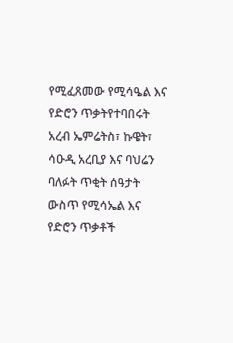የሚፈጸመው የሚሳዔል እና የድሮን ጥቃትየተባበሩት አረብ ኤምሬትስ፣ ኩዌት፣ ሳዑዲ አረቢያ እና ባህሬን ባለፉት ጥቂት ሰዓታት ውስጥ የሚሳኤል እና የድሮን ጥቃቶች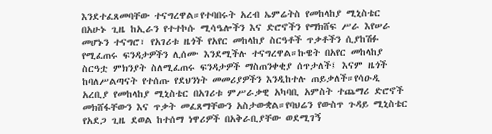እንደተፈጸመባቸው ተናግረዋል።የተባበሩት አረብ ኤምሬትስ የመከላከያ ሚኒስቴር በአሁኑ ጊዜ ከኢራን የተተኮሱ ሚሳዔሎችን እና ድሮኖችን የማክሸፍ ሥራ እየሠራ መሆኑን ተናግሮ፣ የአገሪቱ ዜጎች የአየር መከላከያ ስርዓቶች ጥቃቶችን ሲያከሽፉ የሚፈጠሩ ፍንዳታዎችን ሊሰሙ እንደሚችሉ ተናግረዋል።ኩዌት በአየር መከላከያ ስርዓቷ ምክንያት ስለሚፈጠሩ ፍንዳታዎች ማስጠንቀቂያ ሰጥታለች፤ እናም ዜጎች ከባለሥልጣናት የተሰጡ የደህንነት መመሪያዎችን እንዲከተሉ ጠይቃለች።የሳዑዲ አረቢያ የመከላከያ ሚኒስቴር በአገሪቱ ምሥራቃዊ አካባቢ አምስት ተጨማሪ ድሮኖች መክሸፋቸውን እና ጥቃት መፈጸማቸውን አስታውቋል።የባህሬን የውስጥ ጉዳይ ሚኒስቴር የአደጋ ጊዜ ደወል ከተሰማ ነዋሪዎች በአቅራቢያቸው ወደሚገኝ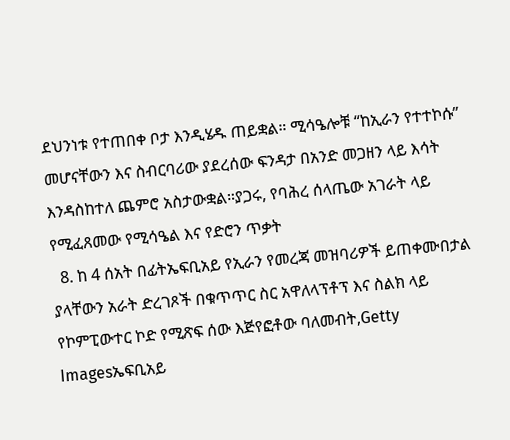ደህንነቱ የተጠበቀ ቦታ እንዲሄዱ ጠይቋል። ሚሳዔሎቹ “ከኢራን የተተኮሱ” መሆናቸውን እና ስብርባሪው ያደረሰው ፍንዳታ በአንድ መጋዘን ላይ እሳት እንዳስከተለ ጨምሮ አስታውቋል።ያጋሩ, የባሕረ ሰላጤው አገራት ላይ የሚፈጸመው የሚሳዔል እና የድሮን ጥቃት
  8. ከ 4 ሰአት በፊትኤፍቢአይ የኢራን የመረጃ መዝባሪዎች ይጠቀሙበታል ያላቸውን አራት ድረገጾች በቁጥጥር ስር አዋለላፕቶፕ እና ስልክ ላይ የኮምፒውተር ኮድ የሚጽፍ ሰው እጅየፎቶው ባለመብት,Getty Imagesኤፍቢአይ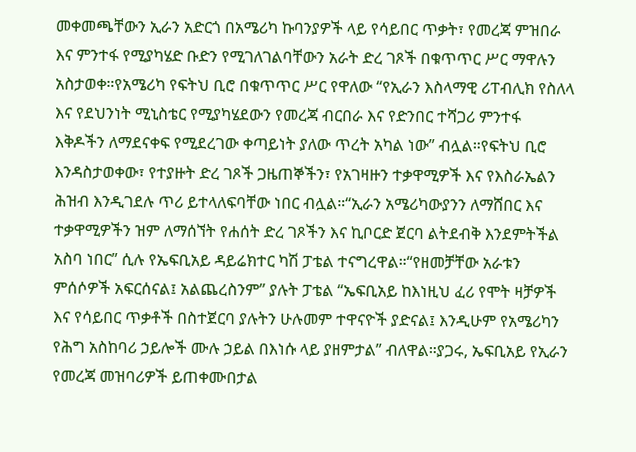መቀመጫቸውን ኢራን አድርጎ በአሜሪካ ኩባንያዎች ላይ የሳይበር ጥቃት፣ የመረጃ ምዝበራ እና ምንተፋ የሚያካሄድ ቡድን የሚገለገልባቸውን አራት ድረ ገጾች በቁጥጥር ሥር ማዋሉን አስታወቀ።የአሜሪካ የፍትህ ቢሮ በቁጥጥር ሥር የዋለው “የኢራን እስላማዊ ሪፐብሊክ የስለላ እና የደህንነት ሚኒስቴር የሚያካሄደውን የመረጃ ብርበራ እና የድንበር ተሻጋሪ ምንተፋ እቅዶችን ለማደናቀፍ የሚደረገው ቀጣይነት ያለው ጥረት አካል ነው” ብሏል።የፍትህ ቢሮ እንዳስታወቀው፣ የተያዙት ድረ ገጾች ጋዜጠኞችን፣ የአገዛዙን ተቃዋሚዎች እና የእስራኤልን ሕዝብ እንዲገደሉ ጥሪ ይተላለፍባቸው ነበር ብሏል።“ኢራን አሜሪካውያንን ለማሸበር እና ተቃዋሚዎችን ዝም ለማሰኘት የሐሰት ድረ ገጾችን እና ኪቦርድ ጀርባ ልትደብቅ እንደምትችል አስባ ነበር” ሲሉ የኤፍቢአይ ዳይሬክተር ካሽ ፓቴል ተናግረዋል።“የዘመቻቸው አራቱን ምሰሶዎች አፍርሰናል፤ አልጨረስንም” ያሉት ፓቴል “ኤፍቢአይ ከእነዚህ ፈሪ የሞት ዛቻዎች እና የሳይበር ጥቃቶች በስተጀርባ ያሉትን ሁሉመም ተዋናዮች ያድናል፤ እንዲሁም የአሜሪካን የሕግ አስከባሪ ኃይሎች ሙሉ ኃይል በእነሱ ላይ ያዘምታል” ብለዋል።ያጋሩ, ኤፍቢአይ የኢራን የመረጃ መዝባሪዎች ይጠቀሙበታል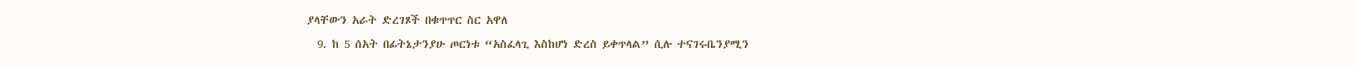ያላቸውን አራት ድረገጾች በቁጥጥር ስር አዋለ
  9. ከ 5 ሰአት በፊትኔታንያሁ ጦርነቱ “አስፈላጊ እስከሆነ ድረስ ይቀጥላል” ሲሉ ተናገሩቤንያሚን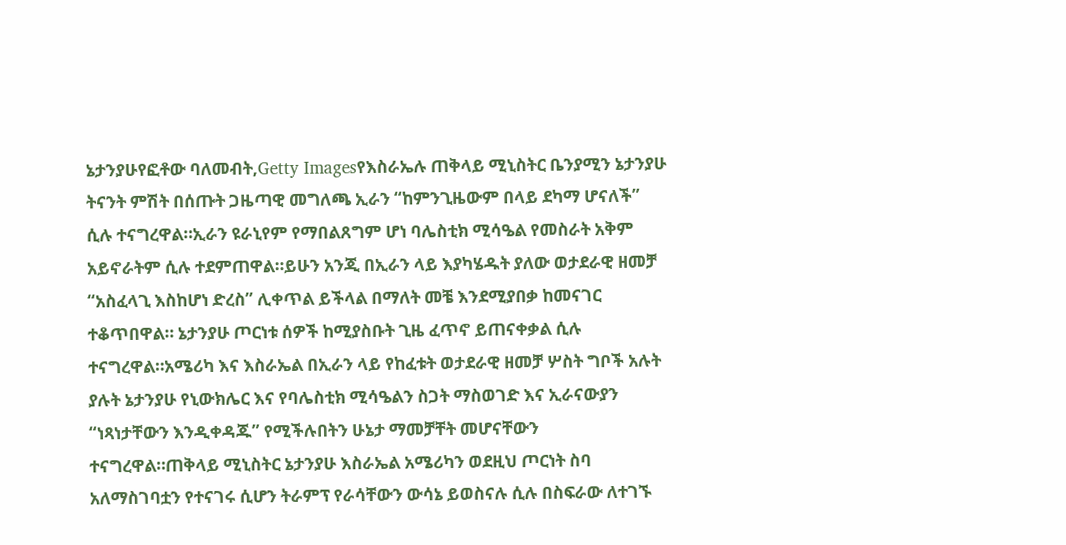ኔታንያሁየፎቶው ባለመብት,Getty Imagesየእስራኤሉ ጠቅላይ ሚኒስትር ቤንያሚን ኔታንያሁ ትናንት ምሽት በሰጡት ጋዜጣዊ መግለጫ ኢራን “ከምንጊዜውም በላይ ደካማ ሆናለች” ሲሉ ተናግረዋል።ኢራን ዩራኒየም የማበልጸግም ሆነ ባሌስቲክ ሚሳዔል የመስራት አቅም አይኖራትም ሲሉ ተደምጠዋል።ይሁን አንጂ በኢራን ላይ እያካሄዱት ያለው ወታደራዊ ዘመቻ “አስፈላጊ እስከሆነ ድረስ” ሊቀጥል ይችላል በማለት መቼ እንደሚያበቃ ከመናገር ተቆጥበዋል። ኔታንያሁ ጦርነቱ ሰዎች ከሚያስቡት ጊዜ ፈጥኖ ይጠናቀቃል ሲሉ ተናግረዋል።አሜሪካ እና እስራኤል በኢራን ላይ የከፈቱት ወታደራዊ ዘመቻ ሦስት ግቦች አሉት ያሉት ኔታንያሁ የኒውክሌር እና የባሌስቲክ ሚሳዔልን ስጋት ማስወገድ እና ኢራናውያን “ነጻነታቸውን እንዲቀዳጁ” የሚችሉበትን ሁኔታ ማመቻቸት መሆናቸውን ተናግረዋል።ጠቅላይ ሚኒስትር ኔታንያሁ እስራኤል አሜሪካን ወደዚህ ጦርነት ስባ አለማስገባቷን የተናገሩ ሲሆን ትራምፕ የራሳቸውን ውሳኔ ይወስናሉ ሲሉ በስፍራው ለተገኙ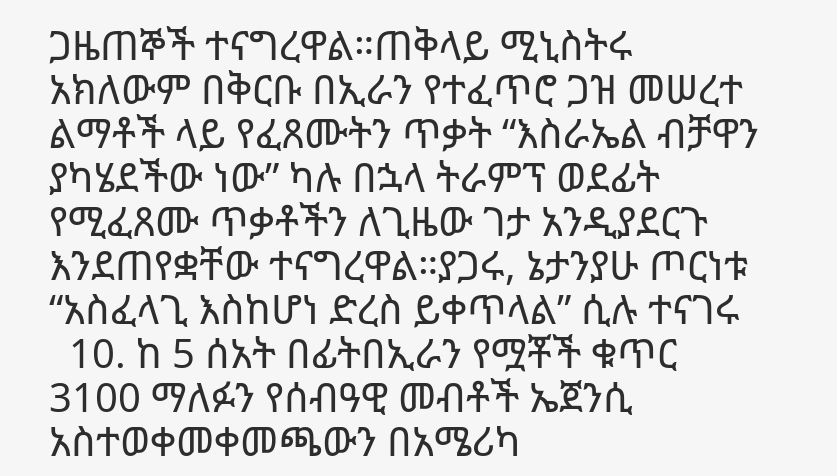ጋዜጠኞች ተናግረዋል።ጠቅላይ ሚኒስትሩ አክለውም በቅርቡ በኢራን የተፈጥሮ ጋዝ መሠረተ ልማቶች ላይ የፈጸሙትን ጥቃት “እስራኤል ብቻዋን ያካሄደችው ነው” ካሉ በኋላ ትራምፕ ወደፊት የሚፈጸሙ ጥቃቶችን ለጊዜው ገታ አንዲያደርጉ እንደጠየቋቸው ተናግረዋል።ያጋሩ, ኔታንያሁ ጦርነቱ “አስፈላጊ እስከሆነ ድረስ ይቀጥላል” ሲሉ ተናገሩ
  10. ከ 5 ሰአት በፊትበኢራን የሟቾች ቁጥር 3100 ማለፉን የሰብዓዊ መብቶች ኤጀንሲ አስተወቀመቀመጫውን በአሜሪካ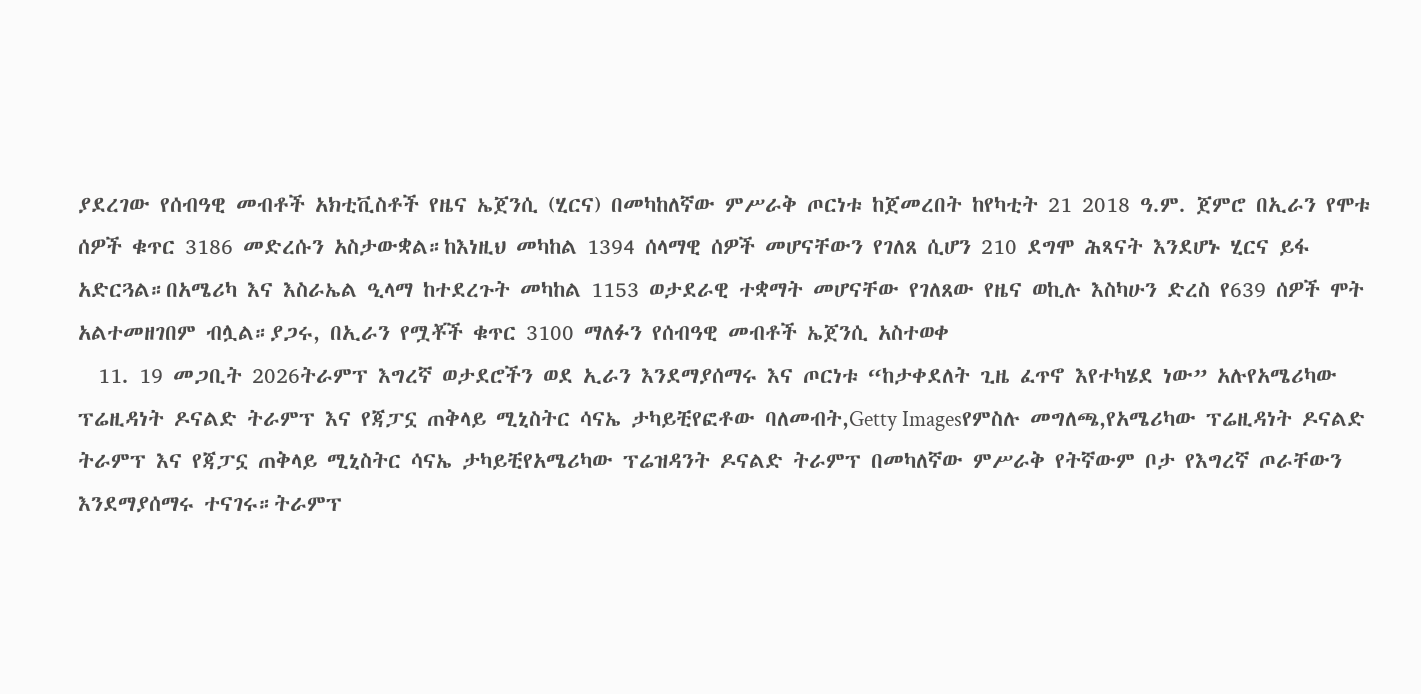ያደረገው የሰብዓዊ መብቶች አክቲቪስቶች የዜና ኤጀንሲ (ሂርና) በመካከለኛው ምሥራቅ ጦርነቱ ከጀመረበት ከየካቲት 21 2018 ዓ.ም. ጀምሮ በኢራን የሞቱ ሰዎች ቁጥር 3186 መድረሱን አስታውቋል።ከእነዚህ መካከል 1394 ሰላማዊ ሰዎች መሆናቸውን የገለጸ ሲሆን 210 ደግሞ ሕጻናት እንደሆኑ ሂርና ይፋ አድርጓል።በአሜሪካ እና እስራኤል ዒላማ ከተደረጉት መካከል 1153 ወታደራዊ ተቋማት መሆናቸው የገለጸው የዜና ወኪሉ እስካሁን ድረስ የ639 ሰዎች ሞት አልተመዘገበም ብሏል።ያጋሩ, በኢራን የሟቾች ቁጥር 3100 ማለፉን የሰብዓዊ መብቶች ኤጀንሲ አስተወቀ
  11. 19 መጋቢት 2026ትራምፕ እግረኛ ወታደሮችን ወደ ኢራን እንደማያሰማሩ እና ጦርነቱ “ከታቀደለት ጊዜ ፈጥኖ እየተካሄደ ነው” አሉየአሜሪካው ፕሬዚዳነት ዶናልድ ትራምፕ እና የጃፓኗ ጠቅላይ ሚኒስትር ሳናኤ ታካይቺየፎቶው ባለመብት,Getty Imagesየምስሉ መግለጫ,የአሜሪካው ፕሬዚዳነት ዶናልድ ትራምፕ እና የጃፓኗ ጠቅላይ ሚኒስትር ሳናኤ ታካይቺየአሜሪካው ፕሬዝዳንት ዶናልድ ትራምፕ በመካለኛው ምሥራቅ የትኛውም ቦታ የእግረኛ ጦራቸውን እንደማያሰማሩ ተናገሩ።ትራምፕ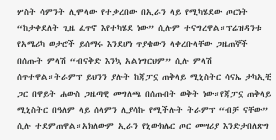ሦስት ሳምንት ሊሞላው የተቃረበው በኢራን ላይ የሚካሄደው ጦርነት “ከታቀደለት ጊዜ ፈጥኖ እየተካሄደ ነው” ሲሉም ተናግረዋል።ፕሬዝዳንቱ የአሜሪካ ወታሮች ይሰማሩ እንደሆነ ጥያቄውን ላቀረቡላቸው ጋዜጠኞች በሰጡት ምላሽ “ብናቅድ እንኳ አልነግርህም” ሲሉ ምላሽ ሰጥተዋል።ትራምፕ ይህንን ያሉት ከጃፓኗ ጠቅላይ ሚኒስትር ሳናኤ ታካኢቺ ጋር በዋይት ሐውስ ጋዜጣዊ መግለጫ በሰጡበት ወቅት ነው።የጃፓኗ ጠቅላይ ሚኒስትር በዓለም ላይ ሰላምን ሊያሳኩ የሚችሉት ትራምፕ “ብቻ ናቸው” ሲሉ ተደምጠዋል።አክለውም ኢራን የኒውክሌር ጦር መሣሪያ እንድታበለጽግ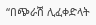“በጭራሽ ሊፈቀድላት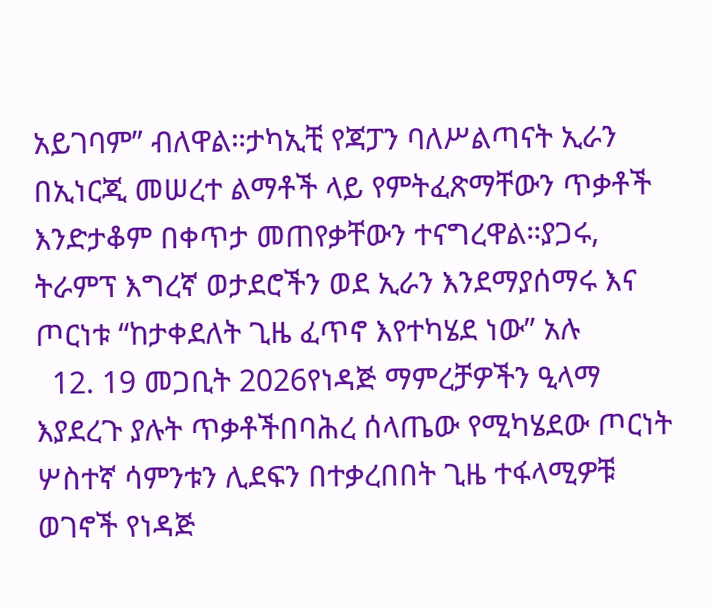አይገባም” ብለዋል።ታካኢቺ የጃፓን ባለሥልጣናት ኢራን በኢነርጂ መሠረተ ልማቶች ላይ የምትፈጽማቸውን ጥቃቶች እንድታቆም በቀጥታ መጠየቃቸውን ተናግረዋል።ያጋሩ, ትራምፕ እግረኛ ወታደሮችን ወደ ኢራን እንደማያሰማሩ እና ጦርነቱ “ከታቀደለት ጊዜ ፈጥኖ እየተካሄደ ነው” አሉ
  12. 19 መጋቢት 2026የነዳጅ ማምረቻዎችን ዒላማ እያደረጉ ያሉት ጥቃቶችበባሕረ ሰላጤው የሚካሄደው ጦርነት ሦስተኛ ሳምንቱን ሊደፍን በተቃረበበት ጊዜ ተፋላሚዎቹ ወገኖች የነዳጅ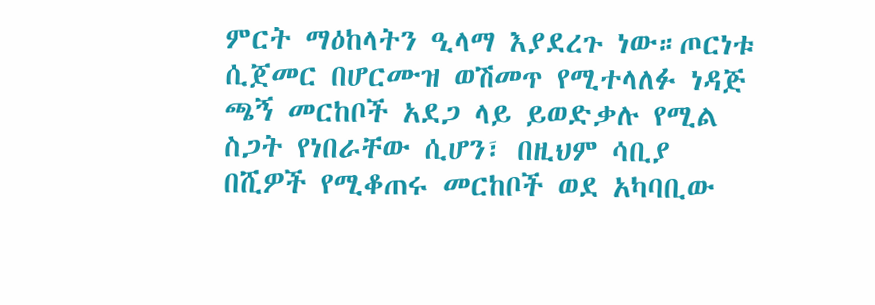ምርት ማዕከላትን ዒላማ እያደረጉ ነው።ጦርነቱ ሲጀመር በሆርሙዝ ወሽመጥ የሚተላለፉ ነዳጅ ጫኝ መርከቦች አደጋ ላይ ይወድቃሉ የሚል ስጋት የነበራቸው ሲሆን፣ በዚህም ሳቢያ በሺዎች የሚቆጠሩ መርከቦች ወደ አካባቢው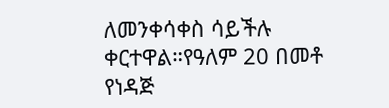ለመንቀሳቀስ ሳይችሉ ቀርተዋል።የዓለም 20 በመቶ የነዳጅ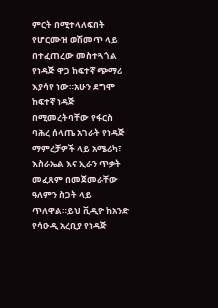ምርት በሚተላለፍበት የሆርሙዝ ወሽመጥ ላይ በተፈጠረው መስተጓጎል የነዳጅ ዋጋ ከፍተኛ ጭማሪ እያሳየ ነው።አሁን ደግሞ ከፍተኛ ነዳጅ በሚመረትባቸው የፋርስ ባሕረ ሰላጤ አገራት የነዳጅ ማምረቻዎች ላይ አሜሪካ፣ እስራኤል እና ኢራን ጥቃት መፈጸም በመጀመራቸው ዓለምን ስጋት ላይ ጥለዋል።ይህ ቪዲዮ ከአንድ የሳዑዲ አረቢያ የነዳጅ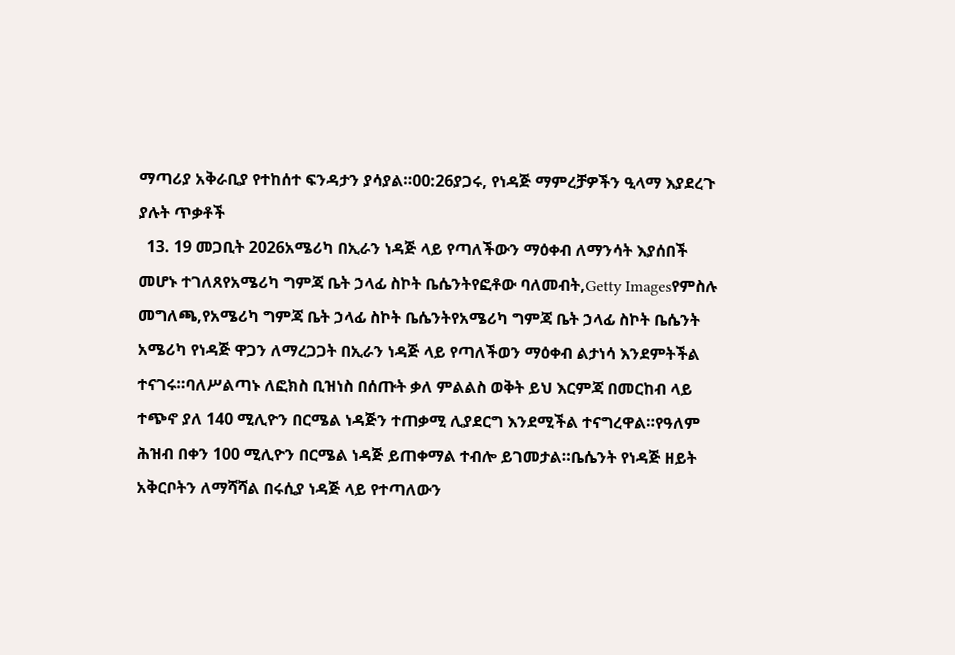ማጣሪያ አቅራቢያ የተከሰተ ፍንዳታን ያሳያል።00:26ያጋሩ, የነዳጅ ማምረቻዎችን ዒላማ እያደረጉ ያሉት ጥቃቶች
  13. 19 መጋቢት 2026አሜሪካ በኢራን ነዳጅ ላይ የጣለችውን ማዕቀብ ለማንሳት እያሰበች መሆኑ ተገለጸየአሜሪካ ግምጃ ቤት ኃላፊ ስኮት ቤሴንትየፎቶው ባለመብት,Getty Imagesየምስሉ መግለጫ,የአሜሪካ ግምጃ ቤት ኃላፊ ስኮት ቤሴንትየአሜሪካ ግምጃ ቤት ኃላፊ ስኮት ቤሴንት አሜሪካ የነዳጅ ዋጋን ለማረጋጋት በኢራን ነዳጅ ላይ የጣለችወን ማዕቀብ ልታነሳ እንደምትችል ተናገሩ።ባለሥልጣኑ ለፎክስ ቢዝነስ በሰጡት ቃለ ምልልስ ወቅት ይህ እርምጃ በመርከብ ላይ ተጭኖ ያለ 140 ሚሊዮን በርሜል ነዳጅን ተጠቃሚ ሊያደርግ እንደሚችል ተናግረዋል።የዓለም ሕዝብ በቀን 100 ሚሊዮን በርሜል ነዳጅ ይጠቀማል ተብሎ ይገመታል።ቤሴንት የነዳጅ ዘይት አቅርቦትን ለማሻሻል በሩሲያ ነዳጅ ላይ የተጣለውን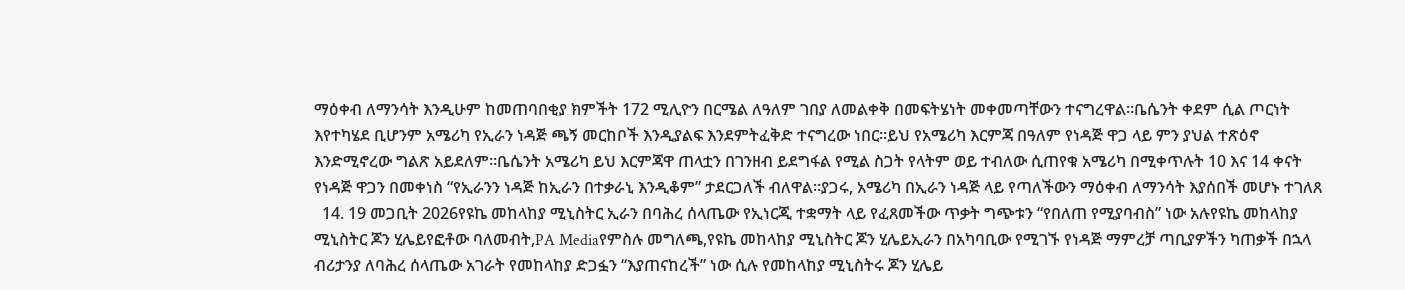ማዕቀብ ለማንሳት እንዲሁም ከመጠባበቂያ ክምችት 172 ሚሊዮን በርሜል ለዓለም ገበያ ለመልቀቅ በመፍትሄነት መቀመጣቸውን ተናግረዋል።ቤሴንት ቀደም ሲል ጦርነት እየተካሄደ ቢሆንም አሜሪካ የኢራን ነዳጅ ጫኝ መርከቦች እንዲያልፍ እንደምትፈቅድ ተናግረው ነበር።ይህ የአሜሪካ እርምጃ በዓለም የነዳጅ ዋጋ ላይ ምን ያህል ተጽዕኖ እንድሚኖረው ግልጽ አይደለም።ቤሴንት አሜሪካ ይህ እርምጃዋ ጠላቷን በገንዘብ ይደግፋል የሚል ስጋት የላትም ወይ ተብለው ሲጠየቁ አሜሪካ በሚቀጥሉት 10 እና 14 ቀናት የነዳጅ ዋጋን በመቀነስ “የኢራንን ነዳጅ ከኢራን በተቃራኒ እንዲቆም” ታደርጋለች ብለዋል።ያጋሩ, አሜሪካ በኢራን ነዳጅ ላይ የጣለችውን ማዕቀብ ለማንሳት እያሰበች መሆኑ ተገለጸ
  14. 19 መጋቢት 2026የዩኬ መከላከያ ሚኒስትር ኢራን በባሕረ ሰላጤው የኢነርጂ ተቋማት ላይ የፈጸመችው ጥቃት ግጭቱን “የበለጠ የሚያባብስ” ነው አሉየዩኬ መከላከያ ሚኒስትር ጆን ሂሌይየፎቶው ባለመብት,PA Mediaየምስሉ መግለጫ,የዩኬ መከላከያ ሚኒስትር ጆን ሂሌይኢራን በአካባቢው የሚገኙ የነዳጅ ማምረቻ ጣቢያዎችን ካጠቃች በኋላ ብሪታንያ ለባሕረ ሰላጤው አገራት የመከላከያ ድጋፏን “እያጠናከረች” ነው ሲሉ የመከላከያ ሚኒስትሩ ጆን ሂሌይ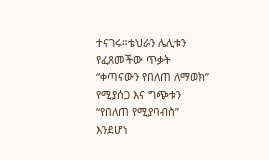ተናገሩ።ቴህራን ሌሊቱን የፈጸመችው ጥቃት “ቀጣናውን የበለጠ ለማወክ” የሚያሰጋ እና ግጭቱን “የበለጠ የሚያባብስ” እንደሆነ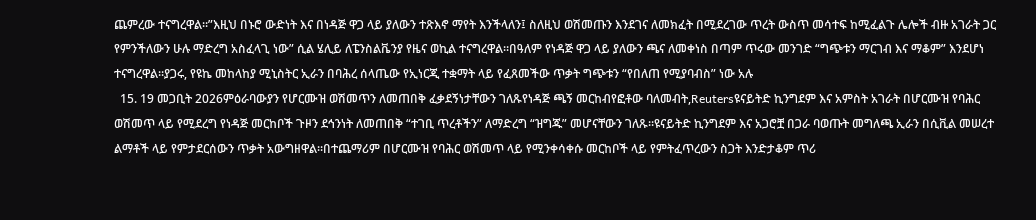ጨምረው ተናግረዋል።”እዚህ በኑሮ ውድነት እና በነዳጅ ዋጋ ላይ ያለውን ተጽእኖ ማየት እንችላለን፤ ስለዚህ ወሽመጡን እንደገና ለመክፈት በሚደረገው ጥረት ውስጥ መሳተፍ ከሚፈልጉ ሌሎች ብዙ አገራት ጋር የምንችለውን ሁሉ ማድረግ አስፈላጊ ነው” ሲል ሄሊይ ለፔንስልቬንያ የዜና ወኪል ተናግረዋል።በዓለም የነዳጅ ዋጋ ላይ ያለውን ጫና ለመቀነስ በጣም ጥሩው መንገድ “ግጭቱን ማርገብ እና ማቆም” እንደሆነ ተናግረዋል።ያጋሩ, የዩኬ መከላከያ ሚኒስትር ኢራን በባሕረ ሰላጤው የኢነርጂ ተቋማት ላይ የፈጸመችው ጥቃት ግጭቱን “የበለጠ የሚያባብስ” ነው አሉ
  15. 19 መጋቢት 2026ምዕራባውያን የሆርሙዝ ወሽመጥን ለመጠበቅ ፈቃደኝነታቸውን ገለጹየነዳጅ ጫኝ መርከብየፎቶው ባለመብት,Reutersዩናይትድ ኪንግደም እና አምስት አገራት በሆርሙዝ የባሕር ወሽመጥ ላይ የሚደረግ የነዳጅ መርከቦች ጉዞን ደኅንነት ለመጠበቅ “ተገቢ ጥረቶችን” ለማድረግ “ዝግጁ” መሆናቸውን ገለጹ።ዩናይትድ ኪንግደም እና አጋሮቿ በጋራ ባወጡት መግለጫ ኢራን በሲቪል መሠረተ ልማቶች ላይ የምታደርሰውን ጥቃት አውግዘዋል።በተጨማሪም በሆርሙዝ የባሕር ወሽመጥ ላይ የሚንቀሳቀሱ መርከቦች ላይ የምትፈጥረውን ስጋት እንድታቆም ጥሪ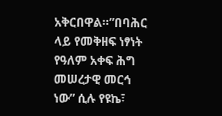አቅርበዋል።”በባሕር ላይ የመቅዘፍ ነፃነት የዓለም አቀፍ ሕግ መሠረታዊ መርኅ ነው” ሲሉ የዩኬ፣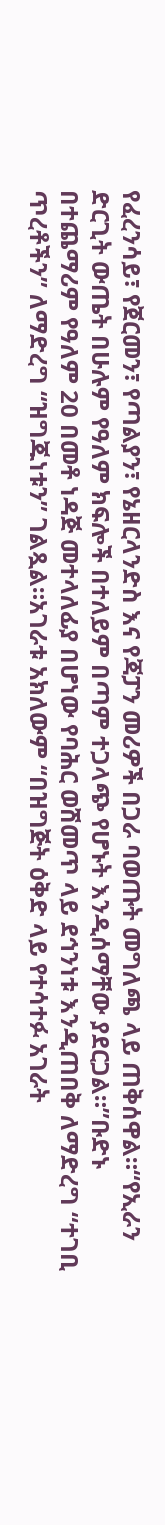የፈረንሳይ፣ የጀርመን፣ የጣልያን፣ የኔዘርላንድስ እና የጃፓን መሪዎች በጋራ ባወጡት መግለጫ ላይ ጠቅሰዋል።“የኢራን ድርጊት ውጤት በሁሉም የዓለም ክፍሎች በተለይም በጣም ተጋላጭ የሆኑት እንዲሰማቸው ያደርጋል።”ቡድኑ በተጨማሪም የዓለም 20 በመቶ ነዳጅ መተላለፊያ በሆነው የባሕር ወሽመጥ ላይ ደኅንነቱ እንዲጠበቅ ለማድረግ “ተገቢ ጥረቶችን” ለማድረግ “ዝግጁነቱን” ገልጿል።አገራቱ አክለውም “በዝግጅት ዕቅድ ላይ የተሳተፉ አገራት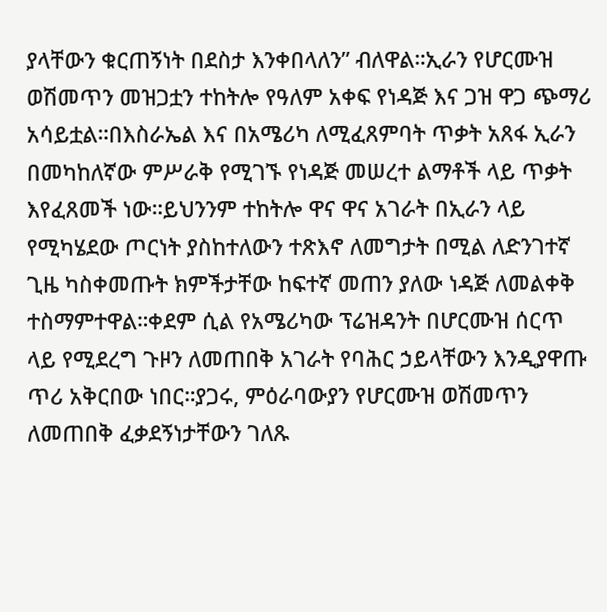ያላቸውን ቁርጠኝነት በደስታ እንቀበላለን” ብለዋል።ኢራን የሆርሙዝ ወሽመጥን መዝጋቷን ተከትሎ የዓለም አቀፍ የነዳጅ እና ጋዝ ዋጋ ጭማሪ አሳይቷል።በእስራኤል እና በአሜሪካ ለሚፈጸምባት ጥቃት አጸፋ ኢራን በመካከለኛው ምሥራቅ የሚገኙ የነዳጅ መሠረተ ልማቶች ላይ ጥቃት እየፈጸመች ነው።ይህንንም ተከትሎ ዋና ዋና አገራት በኢራን ላይ የሚካሄደው ጦርነት ያስከተለውን ተጽእኖ ለመግታት በሚል ለድንገተኛ ጊዜ ካስቀመጡት ክምችታቸው ከፍተኛ መጠን ያለው ነዳጅ ለመልቀቅ ተስማምተዋል።ቀደም ሲል የአሜሪካው ፕሬዝዳንት በሆርሙዝ ሰርጥ ላይ የሚደረግ ጉዞን ለመጠበቅ አገራት የባሕር ኃይላቸውን እንዲያዋጡ ጥሪ አቅርበው ነበር።ያጋሩ, ምዕራባውያን የሆርሙዝ ወሽመጥን ለመጠበቅ ፈቃደኝነታቸውን ገለጹ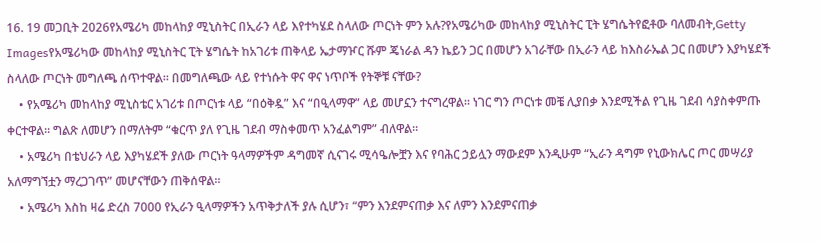16. 19 መጋቢት 2026የአሜሪካ መከላከያ ሚኒስትር በኢራን ላይ እየተካሄደ ስላለው ጦርነት ምን አሉ?የአሜሪካው መከላከያ ሚኒስትር ፒት ሄግሴትየፎቶው ባለመብት,Getty Imagesየአሜሪካው መከላከያ ሚኒስትር ፒት ሄግሴት ከአገሪቱ ጠቅላይ ኤታማዦር ሹም ጄነራል ዳን ኬይን ጋር በመሆን አገራቸው በኢራን ላይ ከእስራኤል ጋር በመሆን እያካሄደች ስላለው ጦርነት መግለጫ ሰጥተዋል። በመግለጫው ላይ የተነሱት ዋና ዋና ነጥቦች የትኞቹ ናቸው?
    • የአሜሪካ መከላከያ ሚኒስቴር አገሪቱ በጦርነቱ ላይ “በዕቅዷ” እና “በዒላማዋ” ላይ መሆኗን ተናግረዋል። ነገር ግን ጦርነቱ መቼ ሊያበቃ እንደሚችል የጊዜ ገደብ ሳያስቀምጡ ቀርተዋል። ግልጽ ለመሆን በማለትም “ቁርጥ ያለ የጊዜ ገደብ ማስቀመጥ አንፈልግም” ብለዋል።
    • አሜሪካ በቴህራን ላይ እያካሄደች ያለው ጦርነት ዓላማዎችም ዳግመኛ ሲናገሩ ሚሳዔሎቿን እና የባሕር ኃይሏን ማውደም እንዲሁም “ኢራን ዳግም የኒውክሌር ጦር መሣሪያ አለማግኘቷን ማረጋገጥ” መሆናቸውን ጠቅሰዋል።
    • አሜሪካ እስከ ዛሬ ድረስ 7000 የኢራን ዒላማዎችን አጥቅታለች ያሉ ሲሆን፣ “ምን እንደምናጠቃ እና ለምን እንደምናጠቃ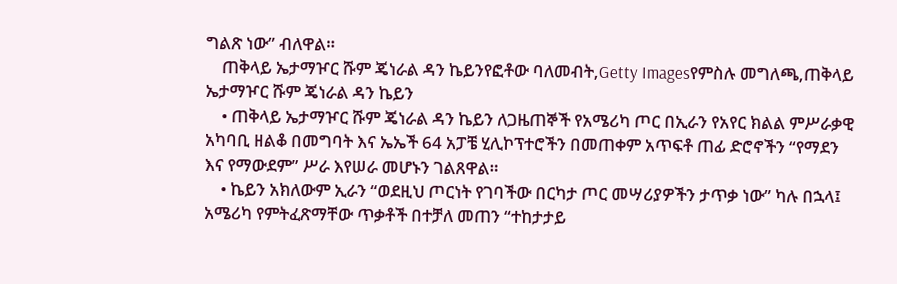ግልጽ ነው” ብለዋል።
    ጠቅላይ ኤታማዦር ሹም ጄነራል ዳን ኬይንየፎቶው ባለመብት,Getty Imagesየምስሉ መግለጫ,ጠቅላይ ኤታማዦር ሹም ጄነራል ዳን ኬይን
    • ጠቅላይ ኤታማዦር ሹም ጄነራል ዳን ኬይን ለጋዜጠኞች የአሜሪካ ጦር በኢራን የአየር ክልል ምሥራቃዊ አካባቢ ዘልቆ በመግባት እና ኤኤች 64 አፓቼ ሂሊኮፕተሮችን በመጠቀም አጥፍቶ ጠፊ ድሮኖችን “የማደን እና የማውደም” ሥራ እየሠራ መሆኑን ገልጸዋል።
    • ኬይን አክለውም ኢራን “ወደዚህ ጦርነት የገባችው በርካታ ጦር መሣሪያዎችን ታጥቃ ነው” ካሉ በኋላ፤ አሜሪካ የምትፈጽማቸው ጥቃቶች በተቻለ መጠን “ተከታታይ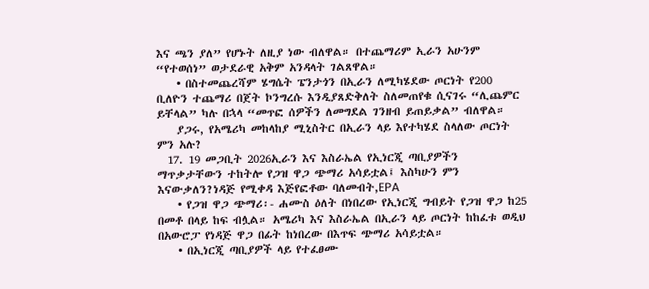እና ጫን ያለ” የሆኑት ለዚያ ነው ብለዋል። በተጨማሪም ኢራን አሁንም “የተወሰነ” ወታደራዊ አቅም አንዳላት ገልጸዋል።
    • በስተመጨረሻም ሄግሴት ፔንታጎን በኢራን ለሚካሄደው ጦርነት የ200 ቢለዮን ተጨማሪ በጀት ኮንግረሱ እንዲያጸድቅለት ስለመጠየቁ ሲናገሩ “ሊጨምር ይቸላል” ካሉ በኋላ “መጥፎ ሰዎችን ለመግደል ገንዘብ ይጠይቃል” ብለዋል።
    ያጋሩ, የአሜሪካ መከላከያ ሚኒስትር በኢራን ላይ እየተካሄደ ስላለው ጦርነት ምን አሉ?
  17. 19 መጋቢት 2026ኢራን እና እስራኤል የኢነርጂ ጣቢያዎችን ማጥቃታቸውን ተከትሎ የጋዝ ዋጋ ጭማሪ አሳይቷል፤ እስካሁን ምን እናውቃለን?ነዳጅ የሚቀዳ እጅየፎቶው ባለመብት,EPA
    • የጋዝ ዋጋ ጭማሪ፡- ሐሙስ ዕለት በነበረው የኢነርጂ ግብይት የጋዝ ዋጋ ከ25 በመቶ በላይ ከፍ ብሏል። አሜሪካ እና እስራኤል በኢራን ላይ ጦርነት ከከፈቱ ወዲህ በአውሮፓ የነዳጅ ዋጋ በፊት ከነበረው በእጥፍ ጭማሪ አሳይቷል።
    • በኢነርጂ ጣቢያዎች ላይ የተፈፀሙ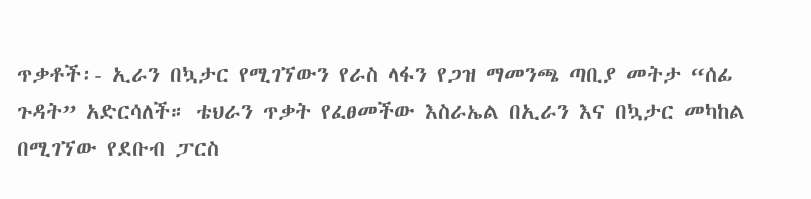ጥቃቶች፡- ኢራን በኳታር የሚገኘውን የራስ ላፋን የጋዝ ማመንጫ ጣቢያ መትታ “ሰፊ ጉዳት” አድርሳለች። ቴህራን ጥቃት የፈፀመችው እስራኤል በኢራን እና በኳታር መካከል በሚገኘው የደቡብ ፓርስ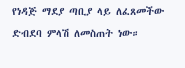የነዳጅ ማደያ ጣቢያ ላይ ለፈጸመችው ድብደባ ምላሽ ለመስጠት ነው።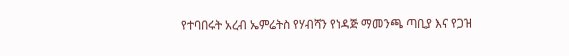የተባበሩት አረብ ኤምሬትስ የሃብሻን የነዳጅ ማመንጫ ጣቢያ እና የጋዝ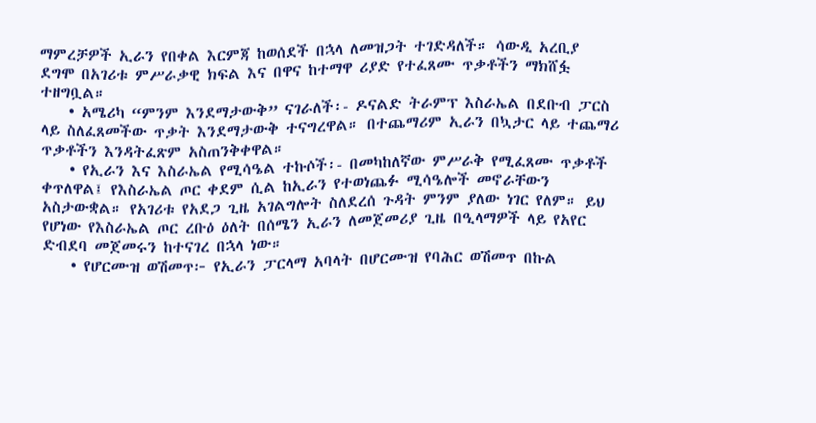ማምረቻዎች ኢራን የበቀል እርምጃ ከወሰደች በኋላ ለመዝጋት ተገድዳለች። ሳውዲ አረቢያ ደግሞ በአገሪቱ ምሥራቃዊ ክፍል እና በዋና ከተማዋ ሪያድ የተፈጸሙ ጥቃቶችን ማክሸፏ ተዘግቧል።
    • አሜሪካ “ምንም እንደማታውቅ” ናገራለች፡- ዶናልድ ትራምፕ እስራኤል በደቡብ ፓርስ ላይ ስለፈጸመችው ጥቃት እንደማታውቅ ተናግረዋል። በተጨማሪም ኢራን በኳታር ላይ ተጨማሪ ጥቃቶችን እንዳትፈጽም አስጠንቅቀዋል።
    • የኢራን እና እስራኤል የሚሳዔል ተኩሶች፡- በመካከለኛው ምሥራቅ የሚፈጸሙ ጥቃቶች ቀጥለዋል፤ የእስራኤል ጦር ቀደም ሲል ከኢራን የተወነጨፉ ሚሳዔሎች መኖራቸውን አስታውቋል። የአገሪቱ የአደጋ ጊዜ አገልግሎት ስለደረሰ ጉዳት ምንም ያለው ነገር የለም። ይህ የሆነው የእስራኤል ጦር ረቡዕ ዕለት በሰሜን ኢራን ለመጀመሪያ ጊዜ በዒላማዎች ላይ የአየር ድብደባ መጀመሩን ከተናገረ በኋላ ነው።
    • የሆርሙዝ ወሽመጥ፦ የኢራን ፓርላማ አባላት በሆርሙዝ የባሕር ወሽመጥ በኩል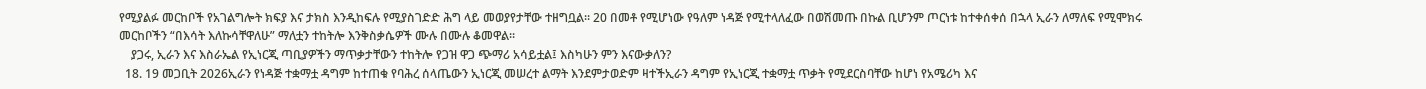የሚያልፉ መርከቦች የአገልግሎት ክፍያ እና ታክስ እንዲከፍሉ የሚያስገድድ ሕግ ላይ መወያየታቸው ተዘግቧል። 20 በመቶ የሚሆነው የዓለም ነዳጅ የሚተላለፈው በወሽመጡ በኩል ቢሆንም ጦርነቱ ከተቀሰቀሰ በኋላ ኢራን ለማለፍ የሚሞክሩ መርከቦችን “በእሳት እለኩሳቸዋለሁ” ማለቷን ተከትሎ እንቅስቃሴዎች ሙሉ በሙሉ ቆመዋል።
    ያጋሩ, ኢራን እና እስራኤል የኢነርጂ ጣቢያዎችን ማጥቃታቸውን ተከትሎ የጋዝ ዋጋ ጭማሪ አሳይቷል፤ እስካሁን ምን እናውቃለን?
  18. 19 መጋቢት 2026ኢራን የነዳጅ ተቋማቷ ዳግም ከተጠቁ የባሕረ ሰላጤውን ኢነርጂ መሠረተ ልማት እንደምታወድም ዛተችኢራን ዳግም የኢነርጂ ተቋማቷ ጥቃት የሚደርስባቸው ከሆነ የአሜሪካ እና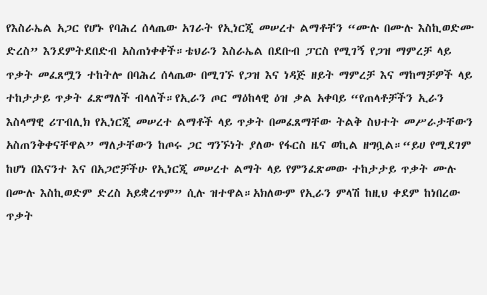የእስራኤል አጋር የሆኑ የባሕረ ሰላጤው አገራት የኢነርጂ መሠረተ ልማቶቸን “ሙሉ በሙሉ እስኪወድሙ ድረስ” እንደምትደበድብ አስጠነቀቀች።ቴህራን እስራኤል በደቡብ ፓርስ የሚገኝ የጋዝ ማምረቻ ላይ ጥቃት መፈጸሟን ተከትሎ በባሕረ ሰላጤው በሚገኙ የጋዝ እና ነዳጅ ዘይት ማምረቻ እና ማከማቻዎች ላይ ተከታታይ ጥቃት ፈጽማለች ብላለች።የኢራን ጦር ማዕከላዊ ዕዝ ቃል አቀባይ “የጠላቶቻችን ኢራን እስላማዊ ሪፐብሊክ የኢነርጂ መሠረተ ልማቶች ላይ ጥቃት በመፈጸማቸው ትልቅ ስህተት መሥራታቸውን አስጠንቅቀናቸዋል” ማለታቸውን ከጦሩ ጋር ግንኙነት ያለው የፋርስ ዜና ወኪል ዘግቧል።“ይሀ የሚደገም ከሆነ በእናንተ እና በአጋሮቻችሁ የኢነርጂ መሠረተ ልማት ላይ የምንፈጽመው ተከታታይ ጥቃት ሙሉ በሙሉ እስኪወድም ድረስ አይቋረጥም” ሲሉ ዝተዋል።አክለውም የኢራን ምላሽ ከዚህ ቀደም ከነበረው ጥቃት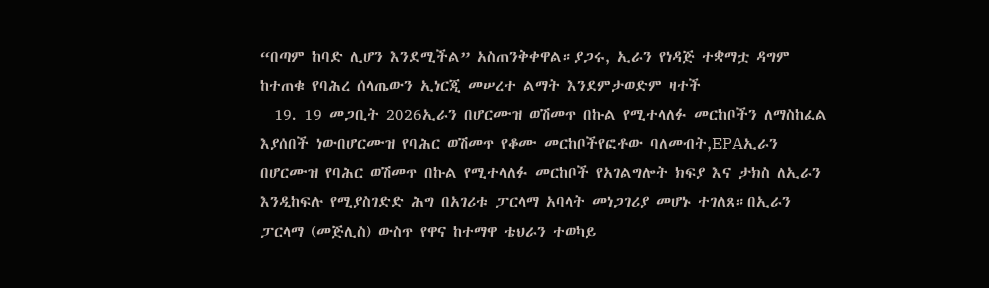“በጣም ከባድ ሊሆን እንደሚችል” አስጠንቅቀዋል።ያጋሩ, ኢራን የነዳጅ ተቋማቷ ዳግም ከተጠቁ የባሕረ ሰላጤውን ኢነርጂ መሠረተ ልማት እንደምታወድም ዛተች
  19. 19 መጋቢት 2026ኢራን በሆርሙዝ ወሽመጥ በኩል የሚተላለፉ መርከቦችን ለማስከፈል እያሰበች ነውበሆርሙዝ የባሕር ወሽመጥ የቆሙ መርከቦችየፎቶው ባለመብት,EPAኢራን በሆርሙዝ የባሕር ወሽመጥ በኩል የሚተላለፉ መርከቦች የአገልግሎት ክፍያ እና ታክስ ለኢራን እንዲከፍሉ የሚያስገድድ ሕግ በአገሪቱ ፓርላማ አባላት መነጋገሪያ መሆኑ ተገለጸ።በኢራን ፓርላማ (መጅሊስ) ውስጥ የዋና ከተማዋ ቴህራን ተወካይ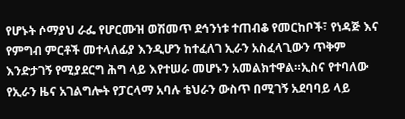የሆኑት ሶማያህ ራፌ የሆርሙዝ ወሽመጥ ደኅንነቱ ተጠብቆ የመርከቦች፣ የነዳጅ እና የምግብ ምርቶች መተላለፊያ እንዲሆን ከተፈለገ ኢራን አስፈላጊውን ጥቅም እንድታገኝ የሚያደርግ ሕግ ላይ እየተሠራ መሆኑን አመልክተዋል።ኢስና የተባለው የኢራን ዜና አገልግሎት የፓርላማ አባሉ ቴህራን ውስጥ በሚገኝ አደባባይ ላይ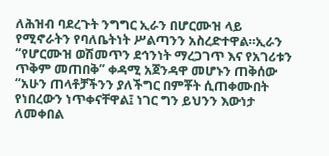ለሕዝብ ባደረጉት ንግግር ኢራን በሆርሙዝ ላይ የሚኖራትን የባለቤትነት ሥልጣንን አስረድተዋል።ኢራን “የሆርሙዝ ወሽመጥን ደኅንነት ማረጋገጥ እና የአገሪቱን ጥቅም መጠበቅ” ቀዳሚ አጀንዳዋ መሆኑን ጠቅሰው “አሁን ጠላቶቻችንን ያለችግር በምቾት ሲጠቀሙበት የነበረውን ነጥቀናቸዋል፤ ነገር ግን ይህንን እውነታ ለመቀበል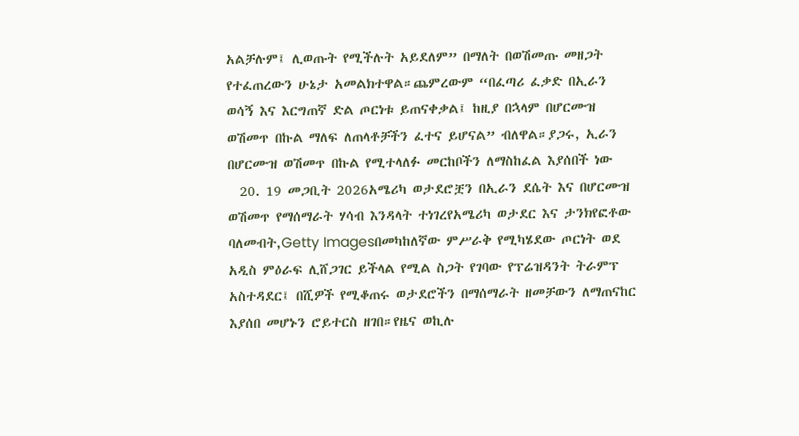አልቻሉም፤ ሊወጡት የሚችሉት አይደለም” በማለት በወሽመጡ መዘጋት የተፈጠረውን ሁኔታ አመልክተዋል።ጨምረውም “በፈጣሪ ፈቃድ በኢራን ወሳኝ እና እርግጠኛ ድል ጦርነቱ ይጠናቀቃል፤ ከዚያ በኋላም በሆርሙዝ ወሽመጥ በኩል ማለፍ ለጠላቶቻችን ፈተና ይሆናል” ብለዋል።ያጋሩ, ኢራን በሆርሙዝ ወሽመጥ በኩል የሚተላለፉ መርከቦችን ለማስከፈል እያሰበች ነው
  20. 19 መጋቢት 2026አሜሪካ ወታደሮቿን በኢራን ደሴት እና በሆርሙዝ ወሽመጥ የማሰማራት ሃሳብ እንዳላት ተነገረየአሜሪካ ወታደር እና ታንክየፎቶው ባለመብት,Getty Imagesበመካከለኛው ምሥራቅ የሚካሄደው ጦርነት ወደ አዲስ ምዕራፍ ሊሸጋገር ይችላል የሚል ስጋት የገባው የፕሬዝዳንት ትራምፕ አስተዳደር፤ በሺዎች የሚቆጠሩ ወታደሮችን በማሰማራት ዘመቻውን ለማጠናከር እያሰበ መሆኑን ሮይተርስ ዘገበ።የዜና ወኪሉ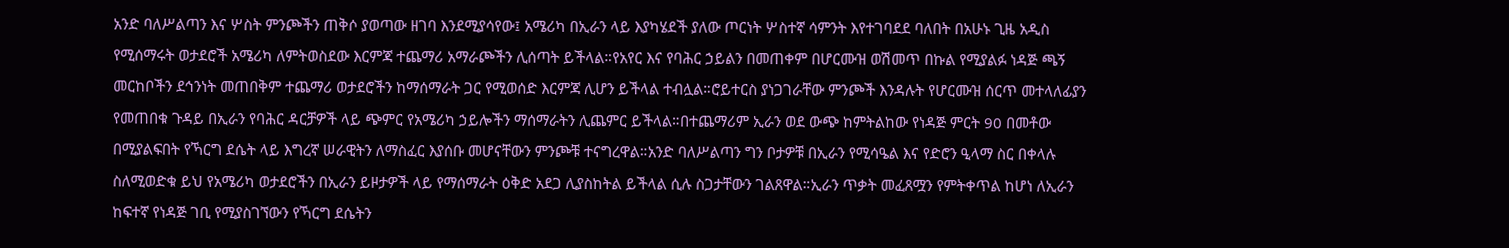አንድ ባለሥልጣን እና ሦስት ምንጮችን ጠቅሶ ያወጣው ዘገባ እንደሚያሳየው፤ አሜሪካ በኢራን ላይ እያካሄደች ያለው ጦርነት ሦስተኛ ሳምንት እየተገባደደ ባለበት በአሁኑ ጊዜ አዲስ የሚሰማሩት ወታደሮች አሜሪካ ለምትወስደው እርምጃ ተጨማሪ አማራጮችን ሊሰጣት ይችላል።የአየር እና የባሕር ኃይልን በመጠቀም በሆርሙዝ ወሽመጥ በኩል የሚያልፉ ነዳጅ ጫኝ መርከቦችን ደኅንነት መጠበቅም ተጨማሪ ወታደሮችን ከማሰማራት ጋር የሚወሰድ እርምጃ ሊሆን ይችላል ተብሏል።ሮይተርስ ያነጋገራቸው ምንጮች እንዳሉት የሆርሙዝ ሰርጥ መተላለፊያን የመጠበቁ ጉዳይ በኢራን የባሕር ዳርቻዎች ላይ ጭምር የአሜሪካ ኃይሎችን ማሰማራትን ሊጨምር ይችላል።በተጨማሪም ኢራን ወደ ውጭ ከምትልከው የነዳጅ ምርት 90 በመቶው በሚያልፍበት የኻርግ ደሴት ላይ እግረኛ ሠራዊትን ለማስፈር እያሰቡ መሆናቸውን ምንጮቹ ተናግረዋል።አንድ ባለሥልጣን ግን ቦታዎቹ በኢራን የሚሳዔል እና የድሮን ዒላማ ስር በቀላሉ ስለሚወድቁ ይህ የአሜሪካ ወታደሮችን በኢራን ይዞታዎች ላይ የማሰማራት ዕቅድ አደጋ ሊያስከትል ይችላል ሲሉ ስጋታቸውን ገልጸዋል።ኢራን ጥቃት መፈጸሟን የምትቀጥል ከሆነ ለኢራን ከፍተኛ የነዳጅ ገቢ የሚያስገኘውን የኻርግ ደሴትን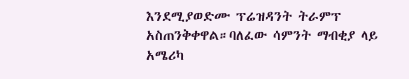እንደሚያወድሙ ፕሬዝዳንት ትራምፕ አስጠንቅቀዋል።ባለፈው ሳምንት ማብቂያ ላይ አሜሪካ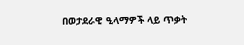በወታደራዊ ዒላማዎች ላይ ጥቃት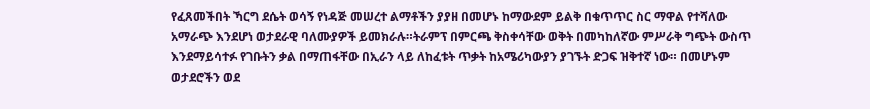የፈጸመችበት ኻርግ ደሴት ወሳኝ የነዳጅ መሠረተ ልማቶችን ያያዘ በመሆኑ ከማውደም ይልቅ በቁጥጥር ስር ማዋል የተሻለው አማራጭ እንደሆነ ወታደራዊ ባለሙያዎች ይመክራሉ።ትራምፕ በምርጫ ቅስቀሳቸው ወቅት በመካከለኛው ምሥራቅ ግጭት ውስጥ እንደማይሳተፉ የገቡትን ቃል በማጠፋቸው በኢራን ላይ ለከፈቱት ጥቃት ከአሜሪካውያን ያገኙት ድጋፍ ዝቅተኛ ነው። በመሆኑም ወታደሮችን ወደ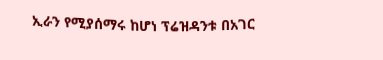ኢራን የሚያሰማሩ ከሆነ ፕሬዝዳንቱ በአገር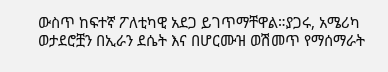ውስጥ ከፍተኛ ፖለቲካዊ አደጋ ይገጥማቸዋል።ያጋሩ, አሜሪካ ወታደሮቿን በኢራን ደሴት እና በሆርሙዝ ወሽመጥ የማሰማራት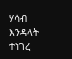ሃሳብ እንዳላት ተነገረ